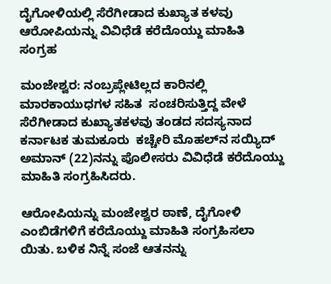ದೈಗೋಳಿಯಲ್ಲಿ ಸೆರೆಗೀಡಾದ ಕುಖ್ಯಾತ ಕಳವು ಆರೋಪಿಯನ್ನು ವಿವಿಧೆಡೆ ಕರೆದೊಯ್ದು ಮಾಹಿತಿ ಸಂಗ್ರಹ

ಮಂಜೇಶ್ವರ: ನಂಬ್ರಪ್ಲೇಟಿಲ್ಲದ ಕಾರಿನಲ್ಲಿ ಮಾರಕಾಯುಧಗಳ ಸಹಿತ  ಸಂಚರಿಸುತ್ತಿದ್ದ ವೇಳೆ ಸೆರೆಗೀಡಾದ ಕುಖ್ಯಾತಕಳವು ತಂಡದ ಸದಸ್ಯನಾದ ಕರ್ನಾಟಕ ತುಮಕೂರು  ಕಚ್ಚೇರಿ ಮೊಹಲ್‌ನ ಸಯ್ಯಿದ್ ಅಮಾನ್ (22)ನನ್ನು ಪೊಲೀಸರು ವಿವಿಧೆಡೆ ಕರೆದೊಯ್ದು ಮಾಹಿತಿ ಸಂಗ್ರಹಿಸಿದರು.

ಆರೋಪಿಯನ್ನು ಮಂಜೇಶ್ವರ ಠಾಣೆ, ದೈಗೋಳಿ ಎಂಬಿಡೆಗಳಿಗೆ ಕರೆದೊಯ್ದು ಮಾಹಿತಿ ಸಂಗ್ರಹಿಸಲಾ ಯಿತು. ಬಳಿಕ ನಿನ್ನೆ ಸಂಜೆ ಆತನನ್ನು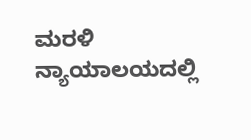ಮರಳಿ ನ್ಯಾಯಾಲಯದಲ್ಲಿ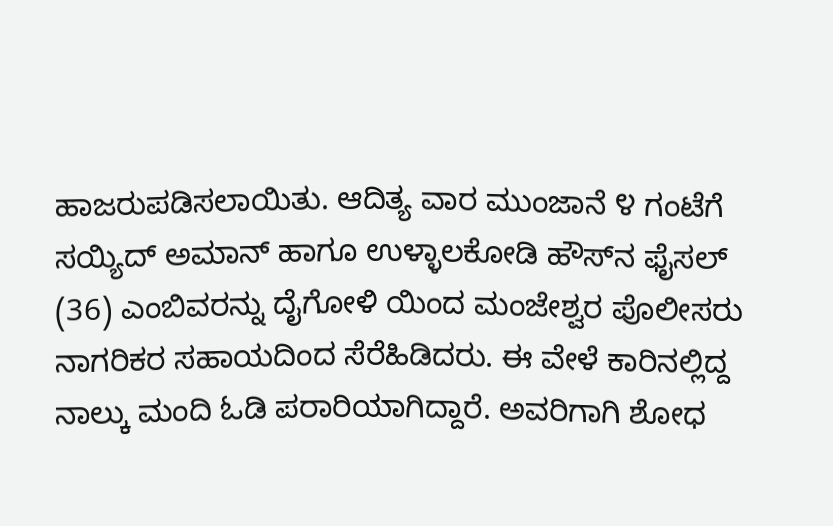ಹಾಜರುಪಡಿಸಲಾಯಿತು. ಆದಿತ್ಯ ವಾರ ಮುಂಜಾನೆ ೪ ಗಂಟೆಗೆ ಸಯ್ಯಿದ್ ಅಮಾನ್ ಹಾಗೂ ಉಳ್ಳಾಲಕೋಡಿ ಹೌಸ್‌ನ ಫೈಸಲ್ (36) ಎಂಬಿವರನ್ನು ದೈಗೋಳಿ ಯಿಂದ ಮಂಜೇಶ್ವರ ಪೊಲೀಸರು ನಾಗರಿಕರ ಸಹಾಯದಿಂದ ಸೆರೆಹಿಡಿದರು. ಈ ವೇಳೆ ಕಾರಿನಲ್ಲಿದ್ದ ನಾಲ್ಕು ಮಂದಿ ಓಡಿ ಪರಾರಿಯಾಗಿದ್ದಾರೆ. ಅವರಿಗಾಗಿ ಶೋಧ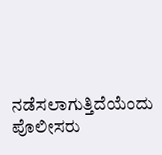ನಡೆಸಲಾಗುತ್ತಿದೆಯೆಂದು ಪೊಲೀಸರು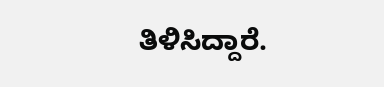ತಿಳಿಸಿದ್ದಾರೆ.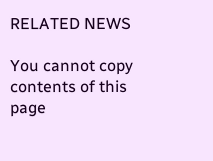RELATED NEWS

You cannot copy contents of this page